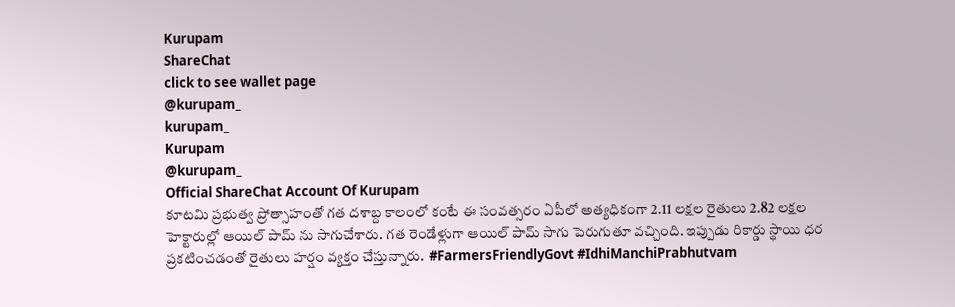Kurupam
ShareChat
click to see wallet page
@kurupam_
kurupam_
Kurupam
@kurupam_
Official ShareChat Account Of Kurupam
కూటమి ప్రభుత్వ ప్రోత్సాహంతో గత దశాబ్ద కాలంలో కంటే ఈ సంవత్సరం ఏపీలో అత్యధికంగా 2.11 లక్షల రైతులు 2.82 లక్షల హెక్టారుల్లో ఆయిల్ పామ్ ను సాగుచేశారు. గత రెండేళ్లుగా ఆయిల్ పామ్ సాగు పెరుగుతూ వచ్చింది. ఇప్పుడు రికార్డు స్థాయి ధర ప్రకటించడంతో రైతులు హర్షం వ్యక్తం చేస్తున్నారు.  #FarmersFriendlyGovt #IdhiManchiPrabhutvam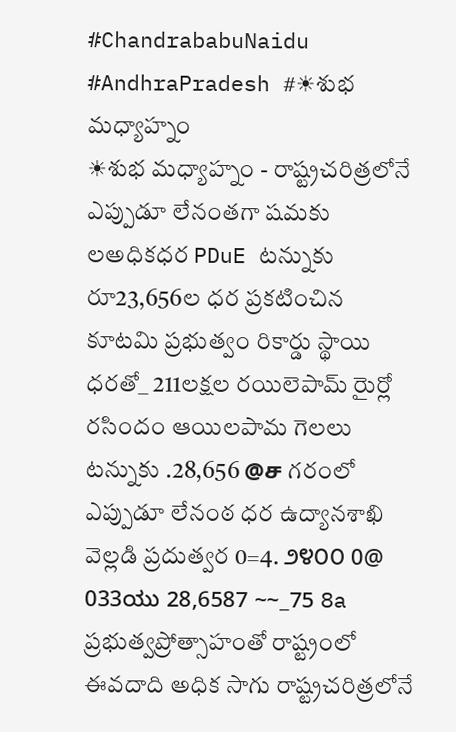#ChandrababuNaidu #AndhraPradesh #☀శుభ మధ్యాహ్నం
☀శుభ మధ్యాహ్నం - రాష్ట్రచరిత్రలోనే ఎప్పుడూ లేనంతగా షమకు లఅధికధర PDuE టన్నుకు రూ23,656ల ధర ప్రకటించిన కూటమి ప్రభుత్వం రికార్డు స్థాయి ధరతో_ 211లక్షల రయిలెపామ్ రైుర్లో రసిందం ఆయిలపామ గెలలు టన్నుకు .28,656 @ச గరంలో ఎప్పుడూ లేనంఠ ధర ఉద్యానశాఖి వెల్లడి ప్రదుత్వర 0=4. ೨೪೦೦ 0@ 033ಯು 28,6587 ~~_75 8a ప్రభుత్వప్రోత్సాహంతో రాష్ట్రంలో ఈవదాది అధిక సాగు రాష్ట్రచరిత్రలోనే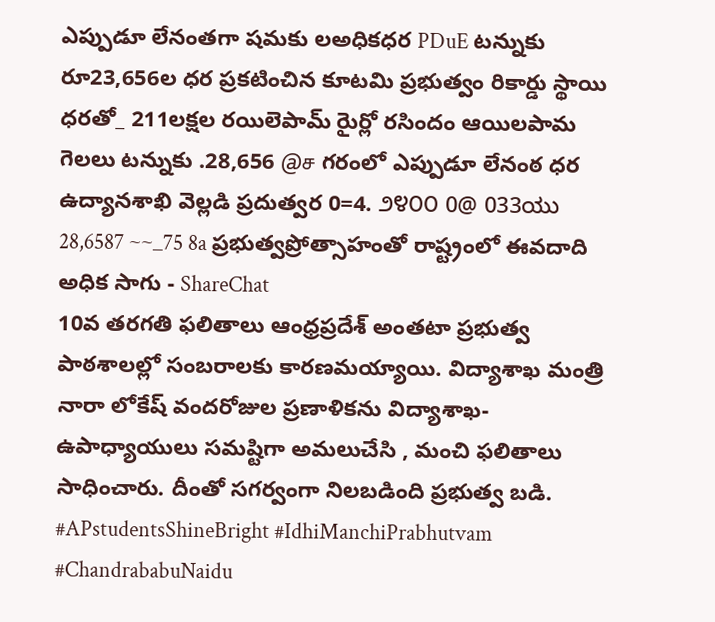ఎప్పుడూ లేనంతగా షమకు లఅధికధర PDuE టన్నుకు రూ23,656ల ధర ప్రకటించిన కూటమి ప్రభుత్వం రికార్డు స్థాయి ధరతో_ 211లక్షల రయిలెపామ్ రైుర్లో రసిందం ఆయిలపామ గెలలు టన్నుకు .28,656 @ச గరంలో ఎప్పుడూ లేనంఠ ధర ఉద్యానశాఖి వెల్లడి ప్రదుత్వర 0=4. ೨೪೦೦ 0@ 033ಯು 28,6587 ~~_75 8a ప్రభుత్వప్రోత్సాహంతో రాష్ట్రంలో ఈవదాది అధిక సాగు - ShareChat
10వ తరగతి ఫలితాలు ఆంధ్రప్రదేశ్ అంతటా ప్రభుత్వ పాఠశాలల్లో సంబరాలకు కారణమయ్యాయి. విద్యాశాఖ మంత్రి నారా లోకేష్ వందరోజుల ప్రణాళికను విద్యాశాఖ- ఉపాధ్యాయులు సమష్టిగా అమలుచేసి , మంచి ఫలితాలు సాధించారు. దీంతో సగర్వంగా నిలబడింది ప్రభుత్వ బడి. #APstudentsShineBright #IdhiManchiPrabhutvam #ChandrababuNaidu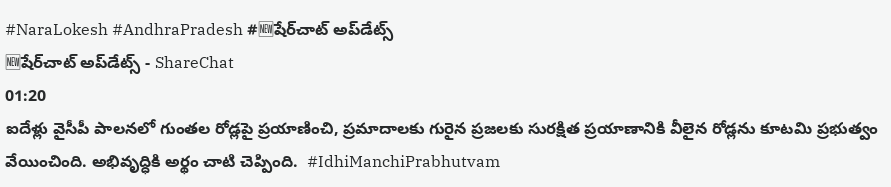#NaraLokesh #AndhraPradesh #🆕షేర్‌చాట్ అప్‌డేట్స్
🆕షేర్‌చాట్ అప్‌డేట్స్ - ShareChat
01:20
ఐదేళ్లు వైసీపీ పాలనలో గుంతల రోడ్లపై ప్రయాణించి, ప్రమాదాలకు గురైన ప్రజలకు సురక్షిత ప్రయాణానికి వీలైన రోడ్లను కూటమి ప్రభుత్వం వేయించింది. అభివృద్ధికి అర్థం చాటి చెప్పింది.  #IdhiManchiPrabhutvam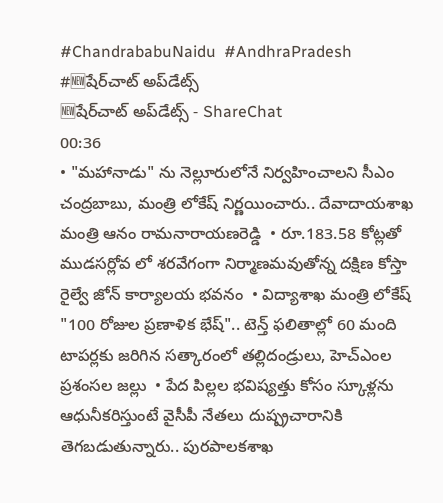#ChandrababuNaidu  #AndhraPradesh #🆕షేర్‌చాట్ అప్‌డేట్స్
🆕షేర్‌చాట్ అప్‌డేట్స్ - ShareChat
00:36
• "మహానాడు" ను నెల్లూరులోనే నిర్వహించాలని సీఎం చంద్రబాబు, మంత్రి లోకేష్ నిర్ణయించారు.. దేవాదాయశాఖ మంత్రి ఆనం రామనారాయణరెడ్డి  • రూ.183.58 కోట్లతో ముడసర్లోవ లో శరవేగంగా నిర్మాణమవుతోన్న దక్షిణ కోస్తా రైల్వే జోన్ కార్యాలయ భవనం  • విద్యాశాఖ మంత్రి లోకేష్ "100 రోజుల ప్రణాళిక భేష్".. టెన్త్ ఫలితాల్లో 60 మంది టాపర్లకు జరిగిన సత్కారంలో తల్లిదండ్రులు, హెచ్ఎంల ప్రశంసల జల్లు  • పేద పిల్లల భవిష్యత్తు కోసం స్కూళ్లను ఆధునీకరిస్తుంటే వైసీపీ నేతలు దుష్ప్రచారానికి తెగబడుతున్నారు.. పురపాలకశాఖ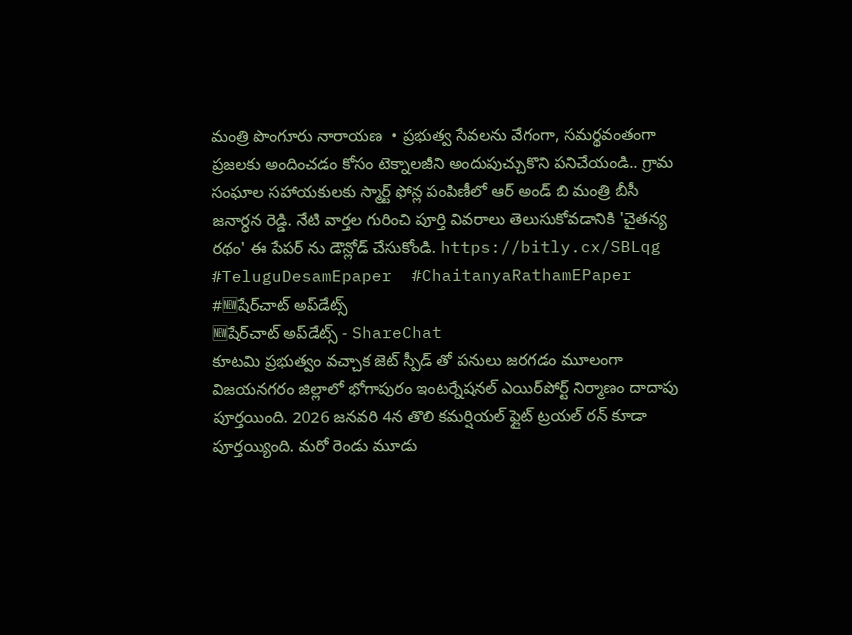మంత్రి పొంగూరు నారాయణ  • ప్రభుత్వ సేవలను వేగంగా, సమర్థవంతంగా ప్రజలకు అందించడం కోసం టెక్నాలజీని అందుపుచ్చుకొని పనిచేయండి.. గ్రామ సంఘాల సహాయకులకు స్మార్ట్ ఫోన్ల పంపిణీలో ఆర్ అండ్ బి మంత్రి బీసీ జనార్ధన రెడ్డి. నేటి వార్తల గురించి పూర్తి వివరాలు తెలుసుకోవడానికి 'చైతన్య రథం' ఈ పేపర్ ను డౌన్లోడ్ చేసుకోండి. https://bitly.cx/SBLqg #TeluguDesamEpaper  #ChaitanyaRathamEPaper #🆕షేర్‌చాట్ అప్‌డేట్స్
🆕షేర్‌చాట్ అప్‌డేట్స్ - ShareChat
కూటమి ప్రభుత్వం వచ్చాక జెట్ స్పీడ్ తో పనులు జరగడం మూలంగా విజయనగరం జిల్లాలో భోగాపురం ఇంటర్నేషనల్ ఎయిర్‌పోర్ట్ నిర్మాణం దాదాపు పూర్తయింది. 2026 జనవరి 4న తొలి కమర్షియల్ ఫ్లైట్ ట్రయల్ రన్‌ కూడా పూర్తయ్యింది. మరో రెండు మూడు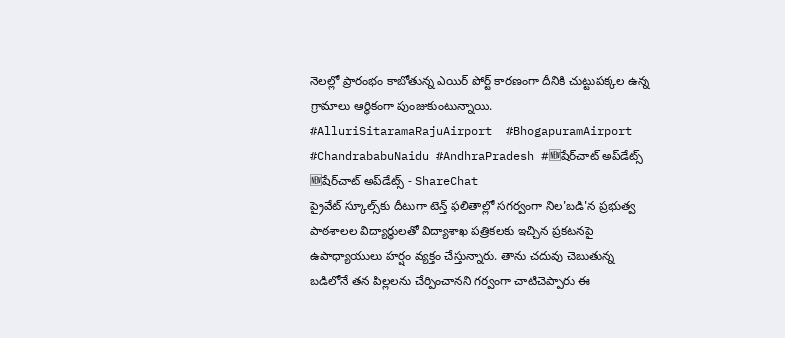నెలల్లో ప్రారంభం కాబోతున్న ఎయిర్ పోర్ట్ కారణంగా దీనికి చుట్టుపక్కల ఉన్న గ్రామాలు ఆర్థికంగా పుంజుకుంటున్నాయి. #AlluriSitaramaRajuAirport  #BhogapuramAirport #ChandrababuNaidu #AndhraPradesh #🆕షేర్‌చాట్ అప్‌డేట్స్
🆕షేర్‌చాట్ అప్‌డేట్స్ - ShareChat
ప్రైవేట్ స్కూల్స్‌కు ‌దీటుగా టెన్త్ ఫలితాల్లో సగర్వంగా నిల'బడి'న ప్రభుత్వ పాఠశాలల విద్యార్థులతో విద్యాశాఖ పత్రికలకు ఇచ్చిన ప్రకటనపై ఉపాధ్యాయులు హర్షం వ్యక్తం చేస్తున్నారు. తాను చదువు చెబుతున్న బడిలోనే తన పిల్లలను చేర్పించానని గర్వంగా చాటిచెప్పారు ఈ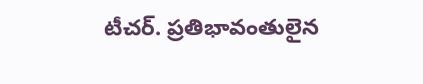టీచర్. ప్రతిభావంతులైన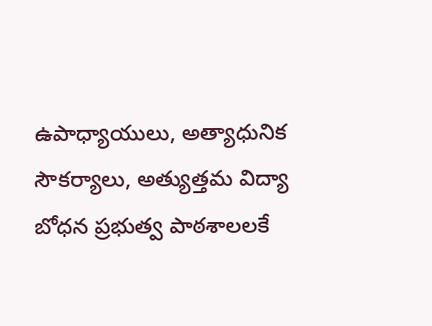ఉపాధ్యాయులు, అత్యాధునిక సౌకర్యాలు, అత్యుత్తమ విద్యా బోధన ప్రభుత్వ పాఠశాలలకే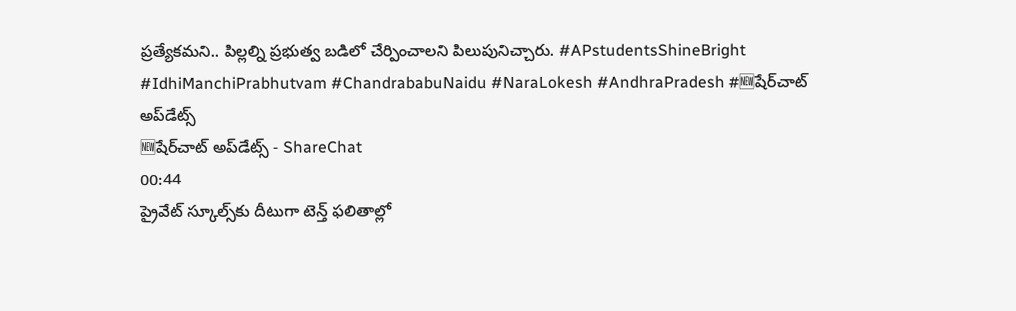ప్రత్యేకమని.. పిల్లల్ని ప్రభుత్వ బడిలో చేర్పించాలని పిలుపునిచ్చారు. #APstudentsShineBright #IdhiManchiPrabhutvam #ChandrababuNaidu #NaraLokesh #AndhraPradesh #🆕షేర్‌చాట్ అప్‌డేట్స్
🆕షేర్‌చాట్ అప్‌డేట్స్ - ShareChat
00:44
ప్రైవేట్ స్కూల్స్‌కు ‌దీటుగా టెన్త్ ఫలితాల్లో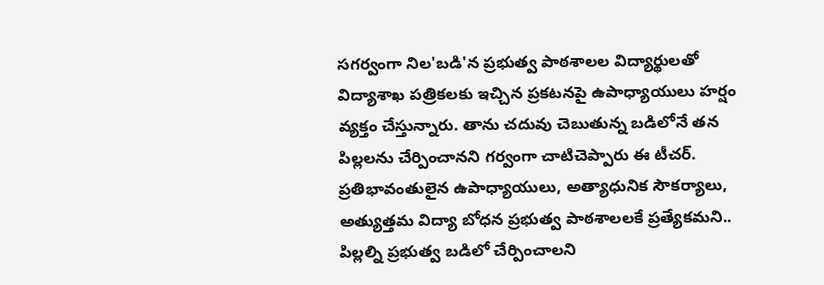సగర్వంగా నిల'బడి'న ప్రభుత్వ పాఠశాలల విద్యార్థులతో విద్యాశాఖ పత్రికలకు ఇచ్చిన ప్రకటనపై ఉపాధ్యాయులు హర్షం వ్యక్తం చేస్తున్నారు. తాను చదువు చెబుతున్న బడిలోనే తన పిల్లలను చేర్పించానని గర్వంగా చాటిచెప్పారు ఈ టీచర్. ప్రతిభావంతులైన ఉపాధ్యాయులు, అత్యాధునిక సౌకర్యాలు, అత్యుత్తమ విద్యా బోధన ప్రభుత్వ పాఠశాలలకే ప్రత్యేకమని.. పిల్లల్ని ప్రభుత్వ బడిలో చేర్పించాలని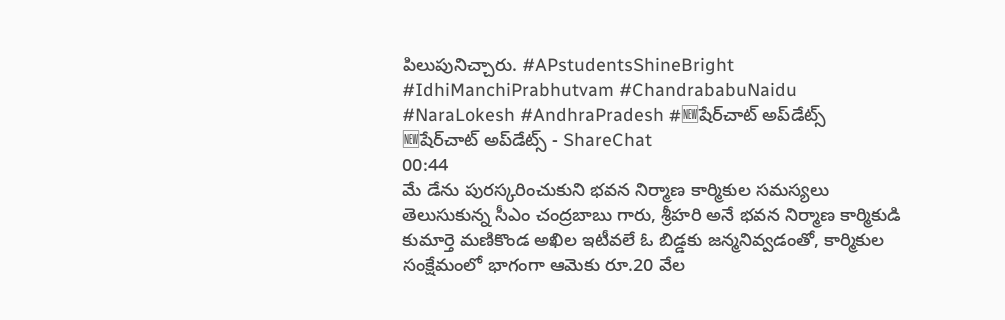పిలుపునిచ్చారు. #APstudentsShineBright #IdhiManchiPrabhutvam #ChandrababuNaidu #NaraLokesh #AndhraPradesh #🆕షేర్‌చాట్ అప్‌డేట్స్
🆕షేర్‌చాట్ అప్‌డేట్స్ - ShareChat
00:44
మే డేను పురస్కరించుకుని భవన నిర్మాణ కార్మికుల సమస్యలు తెలుసుకున్న సీఎం చంద్రబాబు గారు, శ్రీహరి అనే భవన నిర్మాణ కార్మికుడి కుమార్తె మణికొండ అఖిల ఇటీవలే ఓ బిడ్డకు జన్మనివ్వడంతో, కార్మికుల సంక్షేమంలో భాగంగా ఆమెకు రూ.20 వేల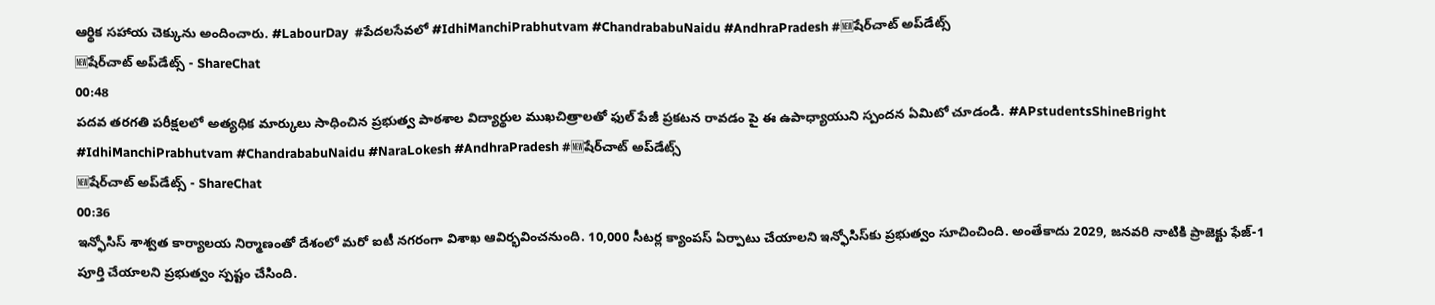ఆర్థిక సహాయ చెక్కును అందించారు. #LabourDay  #పేదలసేవలో #IdhiManchiPrabhutvam #ChandrababuNaidu #AndhraPradesh #🆕షేర్‌చాట్ అప్‌డేట్స్
🆕షేర్‌చాట్ అప్‌డేట్స్ - ShareChat
00:48
పదవ తరగతి పరీక్షలలో అత్యధిక మార్కులు సాధించిన ప్రభుత్వ పాఠశాల విద్యార్థుల ముఖచిత్రాలతో ఫుల్ పేజీ ప్రకటన రావడం పై ఈ ఉపాధ్యాయుని స్పందన ఏమిటో చూడండి. #APstudentsShineBright  #IdhiManchiPrabhutvam #ChandrababuNaidu #NaraLokesh #AndhraPradesh #🆕షేర్‌చాట్ అప్‌డేట్స్
🆕షేర్‌చాట్ అప్‌డేట్స్ - ShareChat
00:36
ఇన్ఫోసిస్ శాశ్వత కార్యాలయ నిర్మాణంతో దేశంలో మరో ఐటీ నగరంగా విశాఖ ఆవిర్భవించనుంది. 10,000 సీటర్ల క్యాంపస్ ఏర్పాటు చేయాలని ఇన్ఫోసిస్‌కు ప్రభుత్వం సూచించింది. అంతేకాదు 2029, జనవరి నాటికి ప్రాజెక్టు ఫేజ్-1 పూర్తి చేయాలని ప్రభుత్వం స్పష్టం చేసింది.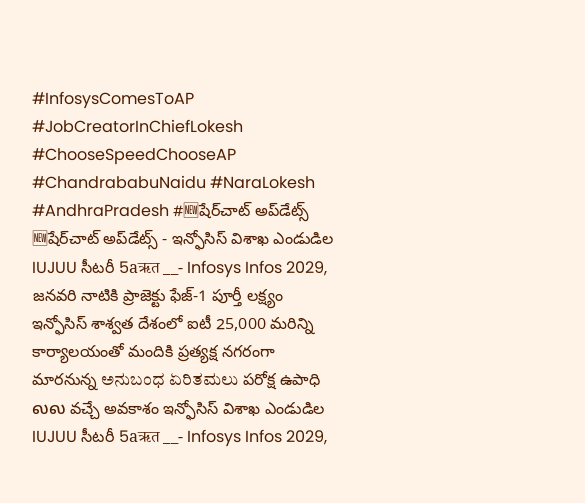#InfosysComesToAP #JobCreatorInChiefLokesh  #ChooseSpeedChooseAP  #ChandrababuNaidu #NaraLokesh #AndhraPradesh #🆕షేర్‌చాట్ అప్‌డేట్స్
🆕షేర్‌చాట్ అప్‌డేట్స్ - ఇన్ఫోసిస్ విశాఖ ఎండుడిల IUJUU సీటరీ 5aऋत __- Infosys Infos 2029, జనవరి నాటికి ప్రాజెక్టు ఫేజ్-1 పూర్తీ లక్ష్యం ఇన్ఫోసిస్ శాశ్వత దేశంలో ఐటీ 25,000 మరిన్ని కార్యాలయంతో మందికి ప్రత్యక్ష నగరంగా మారనున్న ಅನುಬಂಧ ಏರಿತಮಲು పరోక్ష ఉపాధి லல వచ్చే అవకాశం ఇన్ఫోసిస్ విశాఖ ఎండుడిల IUJUU సీటరీ 5aऋत __- Infosys Infos 2029,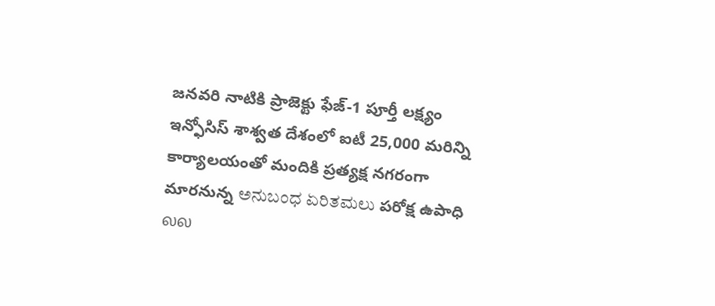జనవరి నాటికి ప్రాజెక్టు ఫేజ్-1 పూర్తీ లక్ష్యం ఇన్ఫోసిస్ శాశ్వత దేశంలో ఐటీ 25,000 మరిన్ని కార్యాలయంతో మందికి ప్రత్యక్ష నగరంగా మారనున్న ಅನುಬಂಧ ಏರಿತಮಲು పరోక్ష ఉపాధి லல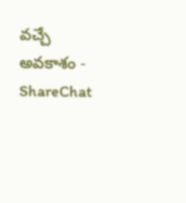వచ్చే అవకాశం - ShareChat